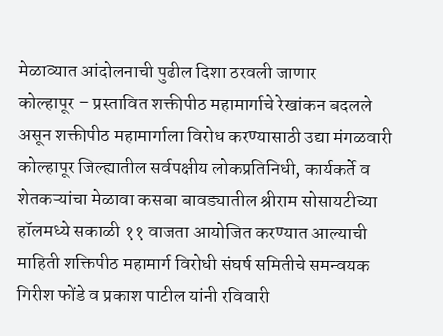मेळाव्यात आंदोलनाची पुढील दिशा ठरवली जाणार
कोल्हापूर – प्रस्तावित शक्तीपीठ महामार्गाचे रेखांकन बदलले असून शक्तीपीठ महामार्गाला विरोध करण्यासाठी उद्या मंगळवारी कोल्हापूर जिल्ह्यातील सर्वपक्षीय लोकप्रतिनिधी, कार्यकर्ते व शेतकऱ्यांचा मेळावा कसबा बावड्यातील श्रीराम सोसायटीच्या हॉलमध्ये सकाळी ११ वाजता आयोजित करण्यात आल्याची माहिती शक्तिपीठ महामार्ग विरोधी संघर्ष समितीचे समन्वयक गिरीश फोंडे व प्रकाश पाटील यांनी रविवारी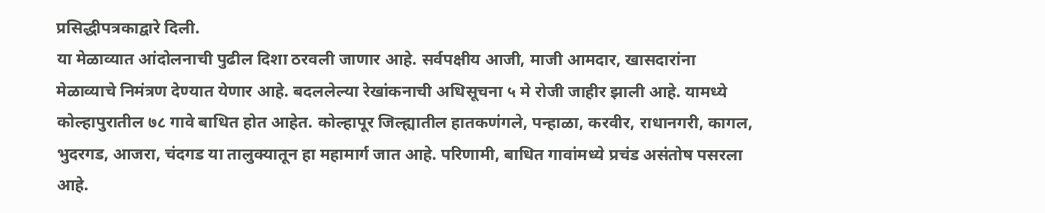प्रसिद्धीपत्रकाद्वारे दिली.
या मेळाव्यात आंदोलनाची पुढील दिशा ठरवली जाणार आहे. सर्वपक्षीय आजी, माजी आमदार, खासदारांना मेळाव्याचे निमंत्रण देण्यात येणार आहे. बदललेल्या रेखांकनाची अधिसूचना ५ मे रोजी जाहीर झाली आहे. यामध्ये कोल्हापुरातील ७८ गावे बाधित होत आहेत. कोल्हापूर जिल्ह्यातील हातकणंगले, पन्हाळा, करवीर, राधानगरी, कागल, भुदरगड, आजरा, चंदगड या तालुक्यातून हा महामार्ग जात आहे. परिणामी, बाधित गावांमध्ये प्रचंड असंतोष पसरला आहे.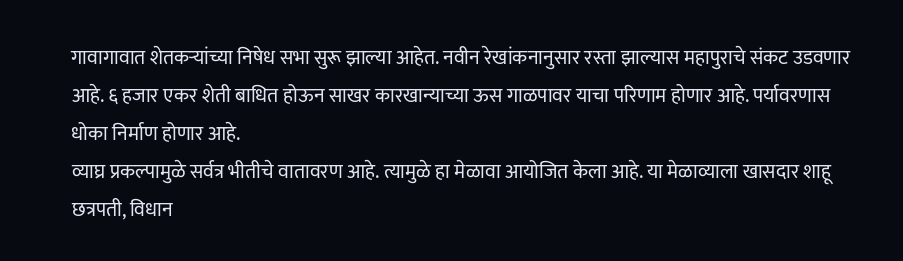गावागावात शेतकऱ्यांच्या निषेध सभा सुरू झाल्या आहेत. नवीन रेखांकनानुसार रस्ता झाल्यास महापुराचे संकट उडवणार आहे. ६ हजार एकर शेती बाधित होऊन साखर कारखान्याच्या ऊस गाळपावर याचा परिणाम होणार आहे. पर्यावरणास धोका निर्माण होणार आहे.
व्याघ्र प्रकल्पामुळे सर्वत्र भीतीचे वातावरण आहे. त्यामुळे हा मेळावा आयोजित केला आहे. या मेळाव्याला खासदार शाहू छत्रपती, विधान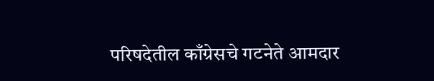परिषदेतील काँग्रेसचे गटनेते आमदार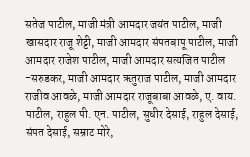सतेज पाटील, माजी मंत्री आमदार जयंत पाटील, माजी खासदार राजू शेट्टी, माजी आमदार संपतबापू पाटील, माजी आमदार राजेश पाटील, माजी आमदार सत्यजित पाटील -सरुडकर, माजी आमदार ऋतुराज पाटील, माजी आमदार राजीव आवळे, माजी आमदार राजूबाबा आवळे, ए. वाय. पाटील, राहुल पी. एन. पाटील, सुधीर देसाई, राहुल देसाई, संपत देसाई, सम्राट मोरे,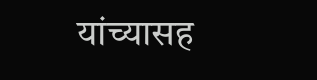यांच्यासह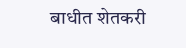बाधीत शेतकरी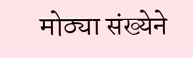मोठ्या संख्येने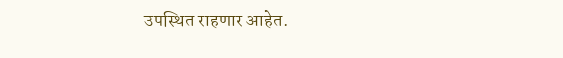उपस्थित राहणार आहेत.